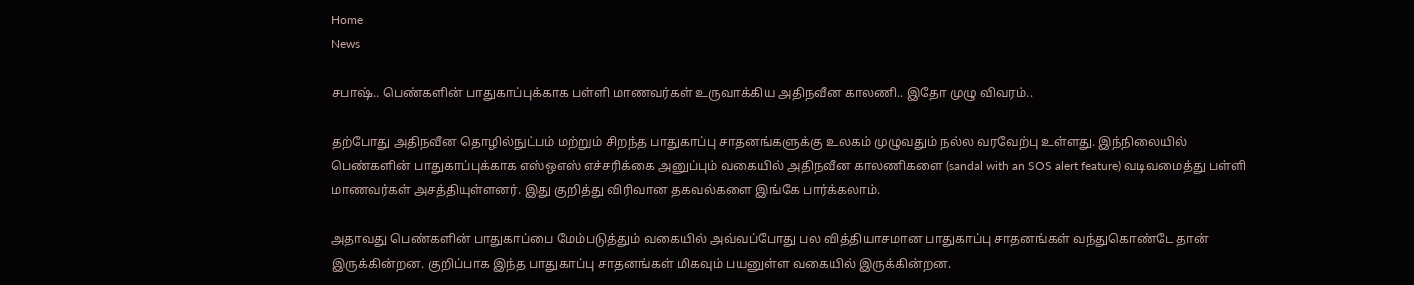Home
News

சபாஷ்.. பெண்களின் பாதுகாப்புக்காக பள்ளி மாணவர்கள் உருவாக்கிய அதிநவீன காலணி.. இதோ முழு விவரம்..

தற்போது அதிநவீன தொழில்நுட்பம் மற்றும் சிறந்த பாதுகாப்பு சாதனங்களுக்கு உலகம் முழுவதும் நல்ல வரவேற்பு உள்ளது. இந்நிலையில் பெண்களின் பாதுகாப்புக்காக எஸ்ஒஎஸ் எச்சரிக்கை அனுப்பும் வகையில் அதிநவீன காலணிகளை (sandal with an SOS alert feature) வடிவமைத்து பள்ளி மாணவர்கள் அசத்தியுள்ளனர். இது குறித்து விரிவான தகவல்களை இங்கே பார்க்கலாம்.

அதாவது பெண்களின் பாதுகாப்பை மேம்படுத்தும் வகையில் அவ்வப்போது பல வித்தியாசமான பாதுகாப்பு சாதனங்கள் வந்துகொண்டே தான் இருக்கின்றன. குறிப்பாக இந்த பாதுகாப்பு சாதனங்கள் மிகவும் பயனுள்ள வகையில் இருக்கின்றன.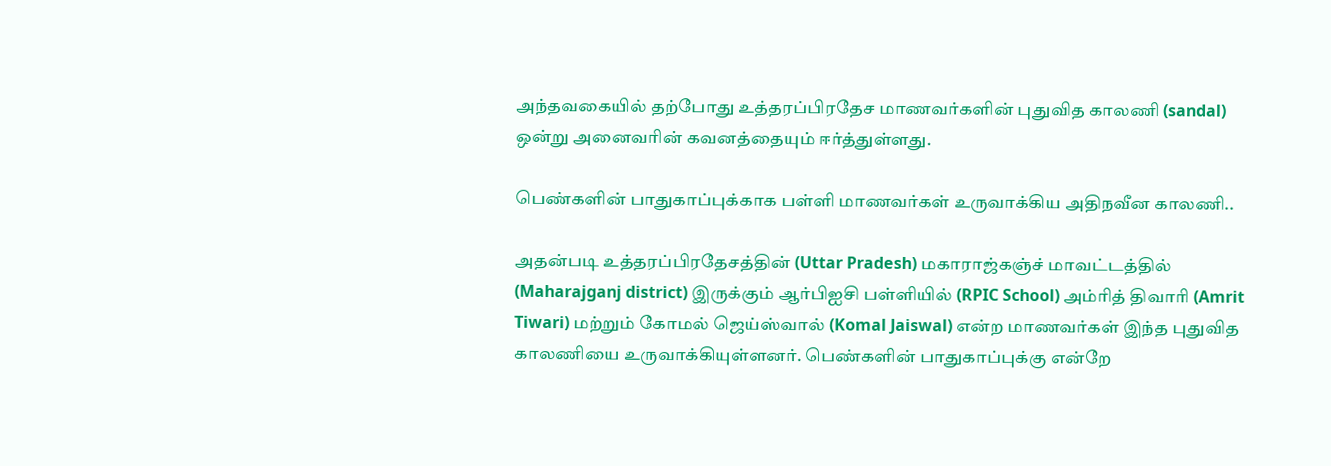அந்தவகையில் தற்போது உத்தரப்பிரதேச மாணவர்களின் புதுவித காலணி (sandal) ஒன்று அனைவரின் கவனத்தையும் ஈர்த்துள்ளது.

பெண்களின் பாதுகாப்புக்காக பள்ளி மாணவர்கள் உருவாக்கிய அதிநவீன காலணி..

அதன்படி உத்தரப்பிரதேசத்தின் (Uttar Pradesh) மகாராஜ்கஞ்ச் மாவட்டத்தில் (Maharajganj district) இருக்கும் ஆர்பிஐசி பள்ளியில் (RPIC School) அம்ரித் திவாரி (Amrit Tiwari) மற்றும் கோமல் ஜெய்ஸ்வால் (Komal Jaiswal) என்ற மாணவர்கள் இந்த புதுவித காலணியை உருவாக்கியுள்ளனர். பெண்களின் பாதுகாப்புக்கு என்றே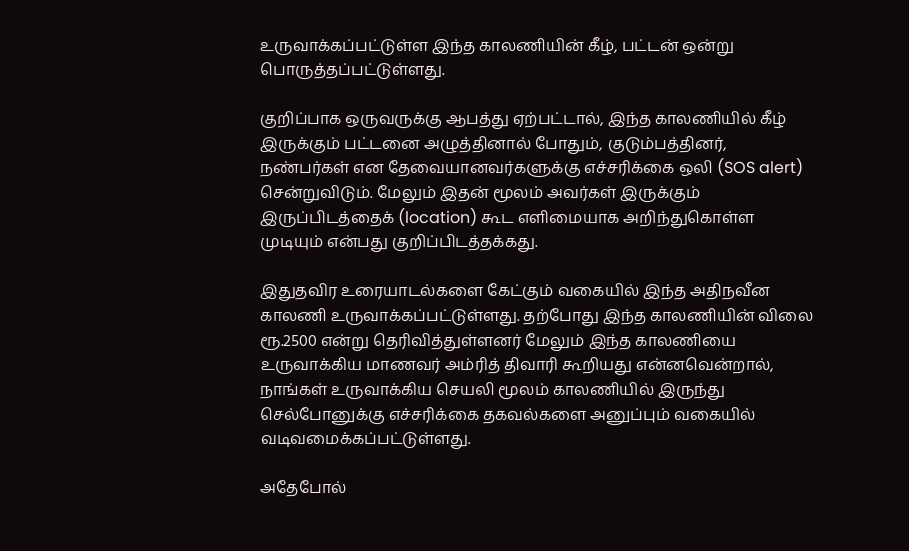உருவாக்கப்பட்டுள்ள இந்த காலணியின் கீழ், பட்டன் ஒன்று பொருத்தப்பட்டுள்ளது.

குறிப்பாக ஒருவருக்கு ஆபத்து ஏற்பட்டால், இந்த காலணியில் கீழ் இருக்கும் பட்டனை அழுத்தினால் போதும், குடும்பத்தினர், நண்பர்கள் என தேவையானவர்களுக்கு எச்சரிக்கை ஒலி (SOS alert) சென்றுவிடும். மேலும் இதன் மூலம் அவர்கள் இருக்கும் இருப்பிடத்தைக் (location) கூட எளிமையாக அறிந்துகொள்ள முடியும் என்பது குறிப்பிடத்தக்கது.

இதுதவிர உரையாடல்களை கேட்கும் வகையில் இந்த அதிநவீன காலணி உருவாக்கப்பட்டுள்ளது. தற்போது இந்த காலணியின் விலை ரூ.2500 என்று தெரிவித்துள்ளனர் மேலும் இந்த காலணியை உருவாக்கிய மாணவர் அம்ரித் திவாரி கூறியது என்னவென்றால், நாங்கள் உருவாக்கிய செயலி மூலம் காலணியில் இருந்து செல்போனுக்கு எச்சரிக்கை தகவல்களை அனுப்பும் வகையில் வடிவமைக்கப்பட்டுள்ளது.

அதேபோல்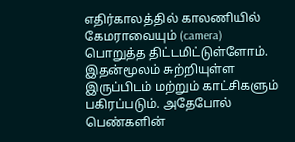எதிர்காலத்தில் காலணியில் கேமராவையும் (camera) பொறுத்த திட்டமிட்டுள்ளோம். இதன்மூலம் சுற்றியுள்ள இருப்பிடம் மற்றும் காட்சிகளும் பகிரப்படும். அதேபோல் பெண்களின்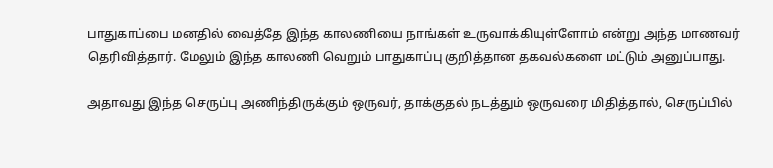பாதுகாப்பை மனதில் வைத்தே இந்த காலணியை நாங்கள் உருவாக்கியுள்ளோம் என்று அந்த மாணவர் தெரிவித்தார். மேலும் இந்த காலணி வெறும் பாதுகாப்பு குறித்தான தகவல்களை மட்டும் அனுப்பாது.

அதாவது இந்த செருப்பு அணிந்திருக்கும் ஒருவர், தாக்குதல் நடத்தும் ஒருவரை மிதித்தால், செருப்பில்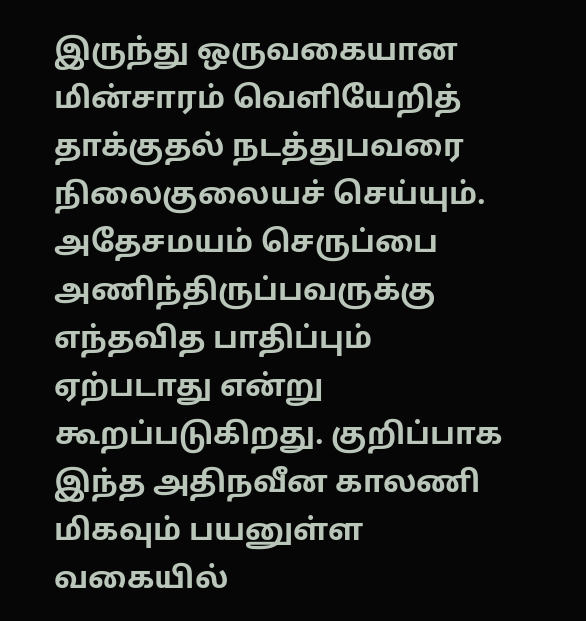இருந்து ஒருவகையான மின்சாரம் வெளியேறித் தாக்குதல் நடத்துபவரை நிலைகுலையச் செய்யும். அதேசமயம் செருப்பை அணிந்திருப்பவருக்கு எந்தவித பாதிப்பும் ஏற்படாது என்று கூறப்படுகிறது. குறிப்பாக இந்த அதிநவீன காலணி மிகவும் பயனுள்ள வகையில்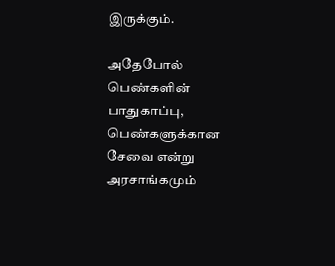இருக்கும்.

அதேபோல் பெண்களின் பாதுகாப்பு, பெண்களுக்கான சேவை என்று அரசாங்கமும்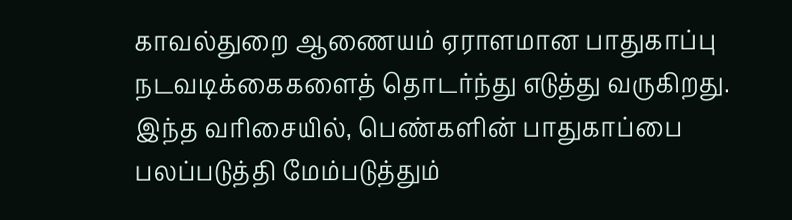காவல்துறை ஆணையம் ஏராளமான பாதுகாப்பு நடவடிக்கைகளைத் தொடர்ந்து எடுத்து வருகிறது. இந்த வரிசையில், பெண்களின் பாதுகாப்பை பலப்படுத்தி மேம்படுத்தும்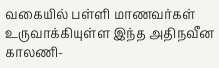வகையில் பள்ளி மாணவர்கள் உருவாக்கியுள்ள இந்த அதிநவீன காலணி-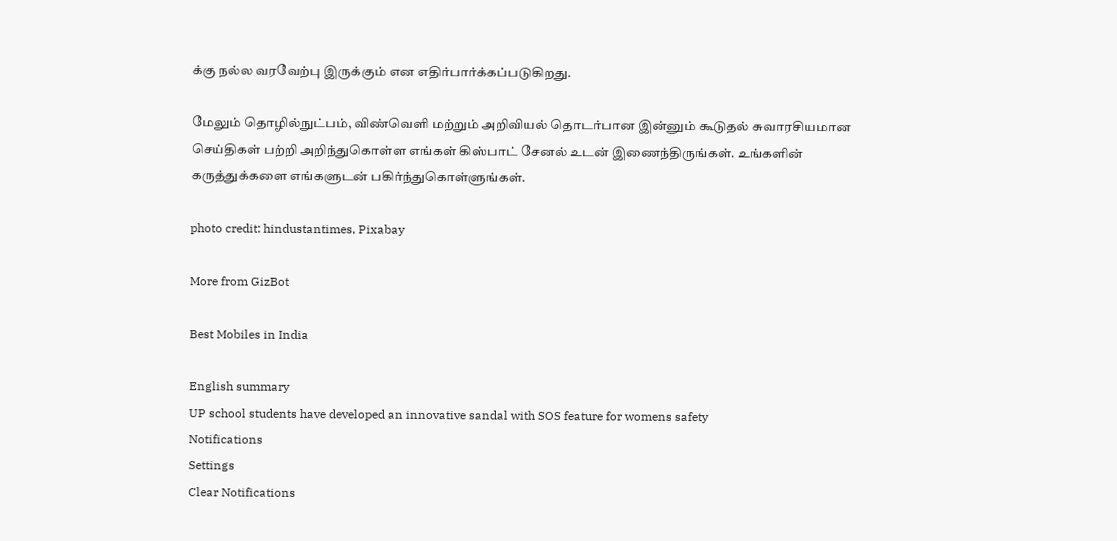க்கு நல்ல வரவேற்பு இருக்கும் என எதிர்பார்க்கப்படுகிறது.

மேலும் தொழில்நுட்பம், விண்வெளி மற்றும் அறிவியல் தொடர்பான இன்னும் கூடுதல் சுவாரசியமான செய்திகள் பற்றி அறிந்துகொள்ள எங்கள் கிஸ்பாட் சேனல் உடன் இணைந்திருங்கள். உங்களின் கருத்துக்களை எங்களுடன் பகிர்ந்துகொள்ளுங்கள்.

photo credit: hindustantimes, Pixabay

More from GizBot

Best Mobiles in India

English summary
UP school students have developed an innovative sandal with SOS feature for womens safety
Notifications
Settings
Clear Notifications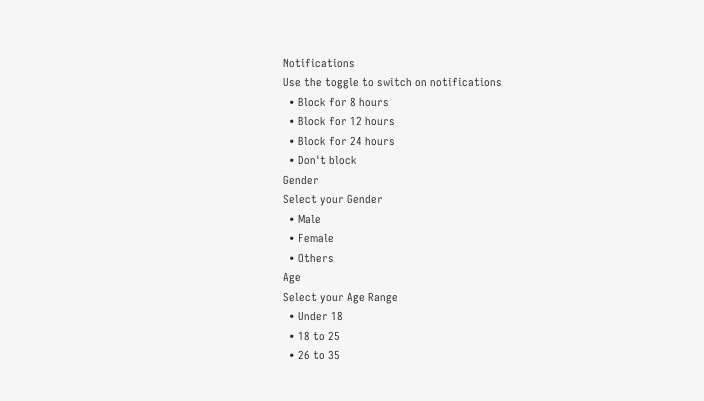Notifications
Use the toggle to switch on notifications
  • Block for 8 hours
  • Block for 12 hours
  • Block for 24 hours
  • Don't block
Gender
Select your Gender
  • Male
  • Female
  • Others
Age
Select your Age Range
  • Under 18
  • 18 to 25
  • 26 to 35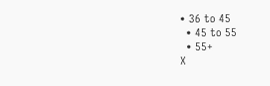• 36 to 45
  • 45 to 55
  • 55+
X